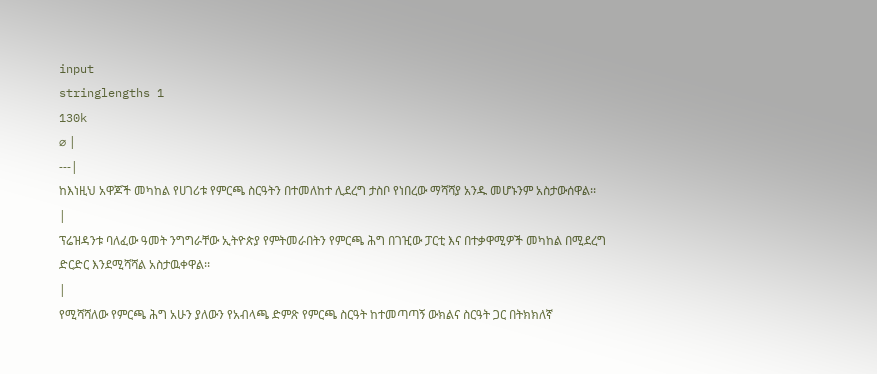input
stringlengths 1
130k
⌀ |
---|
ከእነዚህ አዋጆች መካከል የሀገሪቱ የምርጫ ስርዓትን በተመለከተ ሊደረግ ታስቦ የነበረው ማሻሻያ አንዱ መሆኑንም አስታውሰዋል፡፡
|
ፕሬዝዳንቱ ባለፈው ዓመት ንግግራቸው ኢትዮጵያ የምትመራበትን የምርጫ ሕግ በገዢው ፓርቲ እና በተቃዋሚዎች መካከል በሚደረግ ድርድር እንደሚሻሻል አስታዉቀዋል፡፡
|
የሚሻሻለው የምርጫ ሕግ አሁን ያለውን የአብላጫ ድምጽ የምርጫ ስርዓት ከተመጣጣኝ ውክልና ስርዓት ጋር በትክክለኛ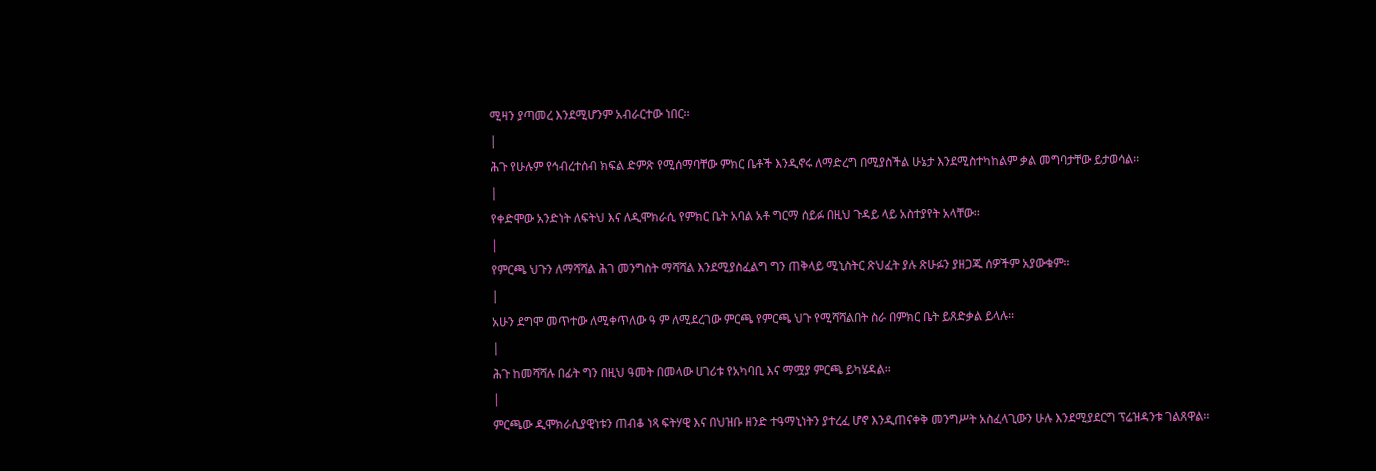ሚዛን ያጣመረ እንደሚሆንም አብራርተው ነበር፡፡
|
ሕጉ የሁሉም የኅብረተሰብ ክፍል ድምጽ የሚሰማባቸው ምክር ቤቶች እንዲኖሩ ለማድረግ በሚያስችል ሁኔታ እንደሚስተካከልም ቃል መግባታቸው ይታወሳል፡፡
|
የቀድሞው አንድነት ለፍትህ እና ለዲሞክራሲ የምክር ቤት አባል አቶ ግርማ ሰይፉ በዚህ ጉዳይ ላይ አስተያየት አላቸው፡፡
|
የምርጫ ህጉን ለማሻሻል ሕገ መንግስት ማሻሻል እንደሚያስፈልግ ግን ጠቅላይ ሚኒስትር ጽህፈት ያሉ ጽሁፉን ያዘጋጁ ሰዎችም አያውቁም፡፡
|
አሁን ደግሞ መጥተው ለሚቀጥለው ዓ ም ለሚደረገው ምርጫ የምርጫ ህጉ የሚሻሻልበት ስራ በምክር ቤት ይጸድቃል ይላሉ፡፡
|
ሕጉ ከመሻሻሉ በፊት ግን በዚህ ዓመት በመላው ሀገሪቱ የአካባቢ እና ማሟያ ምርጫ ይካሄዳል፡፡
|
ምርጫው ዲሞክራሲያዊነቱን ጠብቆ ነጻ ፍትሃዊ እና በህዝቡ ዘንድ ተዓማኒነትን ያተረፈ ሆኖ እንዲጠናቀቅ መንግሥት አስፈላጊውን ሁሉ እንደሚያደርግ ፕሬዝዳንቱ ገልጸዋል፡፡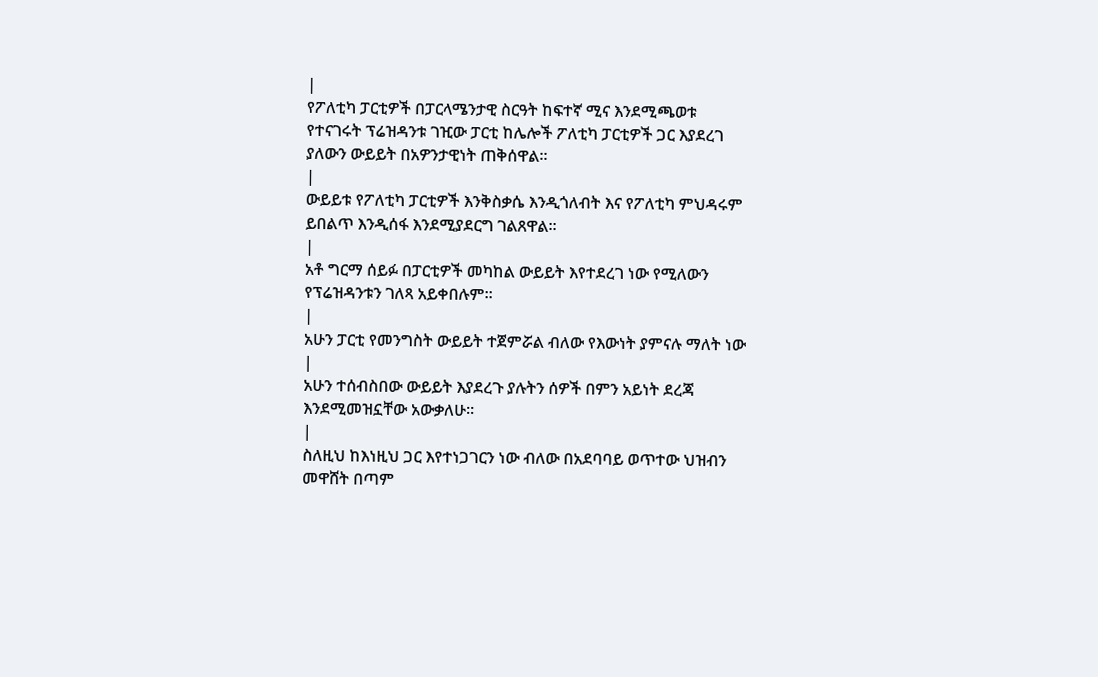|
የፖለቲካ ፓርቲዎች በፓርላሜንታዊ ስርዓት ከፍተኛ ሚና እንደሚጫወቱ የተናገሩት ፕሬዝዳንቱ ገዢው ፓርቲ ከሌሎች ፖለቲካ ፓርቲዎች ጋር እያደረገ ያለውን ውይይት በአዎንታዊነት ጠቅሰዋል፡፡
|
ውይይቱ የፖለቲካ ፓርቲዎች እንቅስቃሴ እንዲጎለብት እና የፖለቲካ ምህዳሩም ይበልጥ እንዲሰፋ እንደሚያደርግ ገልጸዋል፡፡
|
አቶ ግርማ ሰይፉ በፓርቲዎች መካከል ውይይት እየተደረገ ነው የሚለውን የፕሬዝዳንቱን ገለጻ አይቀበሉም፡፡
|
አሁን ፓርቲ የመንግስት ውይይት ተጀምሯል ብለው የእውነት ያምናሉ ማለት ነው
|
አሁን ተሰብስበው ውይይት እያደረጉ ያሉትን ሰዎች በምን አይነት ደረጃ እንደሚመዝኗቸው አውቃለሁ፡፡
|
ስለዚህ ከእነዚህ ጋር እየተነጋገርን ነው ብለው በአደባባይ ወጥተው ህዝብን መዋሸት በጣም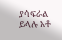ያሳፍራል ይላሉ አቶ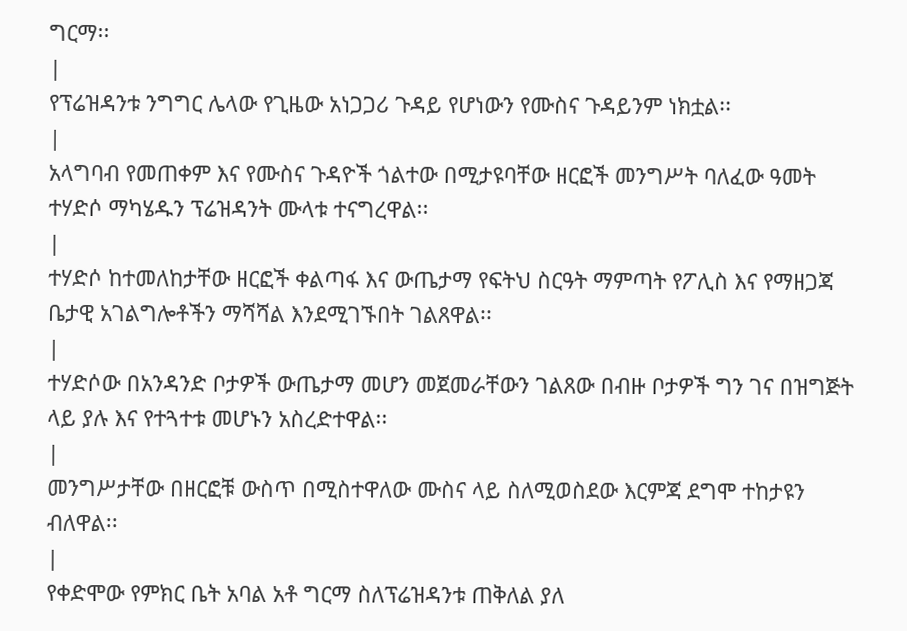ግርማ፡፡
|
የፕሬዝዳንቱ ንግግር ሌላው የጊዜው አነጋጋሪ ጉዳይ የሆነውን የሙስና ጉዳይንም ነክቷል፡፡
|
አላግባብ የመጠቀም እና የሙስና ጉዳዮች ጎልተው በሚታዩባቸው ዘርፎች መንግሥት ባለፈው ዓመት ተሃድሶ ማካሄዱን ፕሬዝዳንት ሙላቱ ተናግረዋል፡፡
|
ተሃድሶ ከተመለከታቸው ዘርፎች ቀልጣፋ እና ውጤታማ የፍትህ ስርዓት ማምጣት የፖሊስ እና የማዘጋጃ ቤታዊ አገልግሎቶችን ማሻሻል እንደሚገኙበት ገልጸዋል፡፡
|
ተሃድሶው በአንዳንድ ቦታዎች ውጤታማ መሆን መጀመራቸውን ገልጸው በብዙ ቦታዎች ግን ገና በዝግጅት ላይ ያሉ እና የተጓተቱ መሆኑን አስረድተዋል፡፡
|
መንግሥታቸው በዘርፎቹ ውስጥ በሚስተዋለው ሙስና ላይ ስለሚወስደው እርምጃ ደግሞ ተከታዩን ብለዋል፡፡
|
የቀድሞው የምክር ቤት አባል አቶ ግርማ ስለፕሬዝዳንቱ ጠቅለል ያለ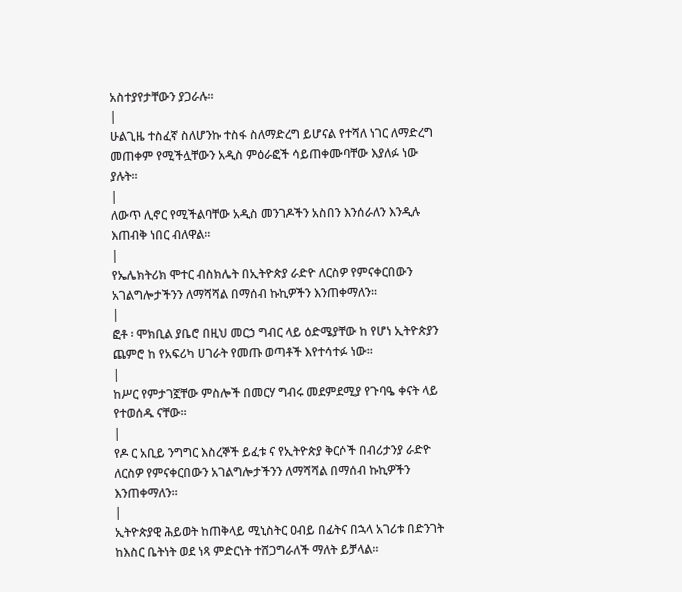አስተያየታቸውን ያጋራሉ፡፡
|
ሁልጊዜ ተስፈኛ ስለሆንኩ ተስፋ ስለማድረግ ይሆናል የተሻለ ነገር ለማድረግ መጠቀም የሚችሏቸውን አዲስ ምዕራፎች ሳይጠቀሙባቸው እያለፉ ነው ያሉት፡፡
|
ለውጥ ሊኖር የሚችልባቸው አዲስ መንገዶችን አስበን እንሰራለን እንዲሉ እጠብቅ ነበር ብለዋል፡፡
|
የኤሌክትሪክ ሞተር ብስክሌት በኢትዮጵያ ራድዮ ለርስዎ የምናቀርበውን አገልግሎታችንን ለማሻሻል በማሰብ ኩኪዎችን እንጠቀማለን።
|
ፎቶ ፡ ሞክቢል ያቤሮ በዚህ መርኃ ግብር ላይ ዕድሜያቸው ከ የሆነ ኢትዮጵያን ጨምሮ ከ የአፍሪካ ሀገራት የመጡ ወጣቶች እየተሳተፉ ነው፡፡
|
ከሥር የምታገኟቸው ምስሎች በመርሃ ግብሩ መደምደሚያ የጉባዔ ቀናት ላይ የተወሰዱ ናቸው፡፡
|
የዶ ር አቢይ ንግግር እስረኞች ይፈቱ ና የኢትዮጵያ ቅርሶች በብሪታንያ ራድዮ ለርስዎ የምናቀርበውን አገልግሎታችንን ለማሻሻል በማሰብ ኩኪዎችን እንጠቀማለን።
|
ኢትዮጵያዊ ሕይወት ከጠቅላይ ሚኒስትር ዐብይ በፊትና በኋላ አገሪቱ በድንገት ከእስር ቤትነት ወደ ነጻ ምድርነት ተሸጋግራለች ማለት ይቻላል።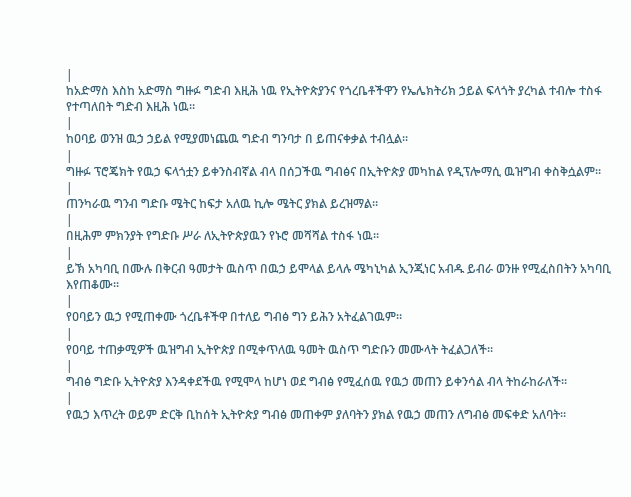|
ከአድማስ እስከ አድማስ ግዙፉ ግድብ እዚሕ ነዉ የኢትዮጵያንና የጎረቤቶችዋን የኤሌክትሪክ ኃይል ፍላጎት ያረካል ተብሎ ተስፋ የተጣለበት ግድብ እዚሕ ነዉ።
|
ከዐባይ ወንዝ ዉኃ ኃይል የሚያመነጨዉ ግድብ ግንባታ በ ይጠናቀቃል ተብሏል።
|
ግዙፉ ፕሮጄክት የዉኃ ፍላጎቷን ይቀንስብኛል ብላ በሰጋችዉ ግብፅና በኢትዮጵያ መካከል የዲፕሎማሲ ዉዝግብ ቀስቅሷልም።
|
ጠንካራዉ ግንብ ግድቡ ሜትር ከፍታ አለዉ ኪሎ ሜትር ያክል ይረዝማል።
|
በዚሕም ምክንያት የግድቡ ሥራ ለኢትዮጵያዉን የኑሮ መሻሻል ተስፋ ነዉ።
|
ይኽ አካባቢ በሙሉ በቅርብ ዓመታት ዉስጥ በዉኃ ይሞላል ይላሉ ሜካኒካል ኢንጂነር አብዱ ይብራ ወንዙ የሚፈስበትን አካባቢ እየጠቆሙ።
|
የዐባይን ዉኃ የሚጠቀሙ ጎረቤቶችዋ በተለይ ግብፅ ግን ይሕን አትፈልገዉም።
|
የዐባይ ተጠቃሚዎች ዉዝግብ ኢትዮጵያ በሚቀጥለዉ ዓመት ዉስጥ ግድቡን መሙላት ትፈልጋለች።
|
ግብፅ ግድቡ ኢትዮጵያ እንዳቀደችዉ የሚሞላ ከሆነ ወደ ግብፅ የሚፈሰዉ የዉኃ መጠን ይቀንሳል ብላ ትከራከራለች።
|
የዉኃ እጥረት ወይም ድርቅ ቢከሰት ኢትዮጵያ ግብፅ መጠቀም ያለባትን ያክል የዉኃ መጠን ለግብፅ መፍቀድ አለባት።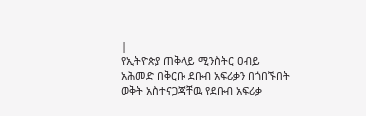|
የኢትዮጵያ ጠቅላይ ሚንስትር ዐብይ አሕመድ በቅርቡ ደቡብ አፍሪቃን በጎበኙበት ወቅት አስተናጋጃቸዉ የደቡብ አፍሪቃ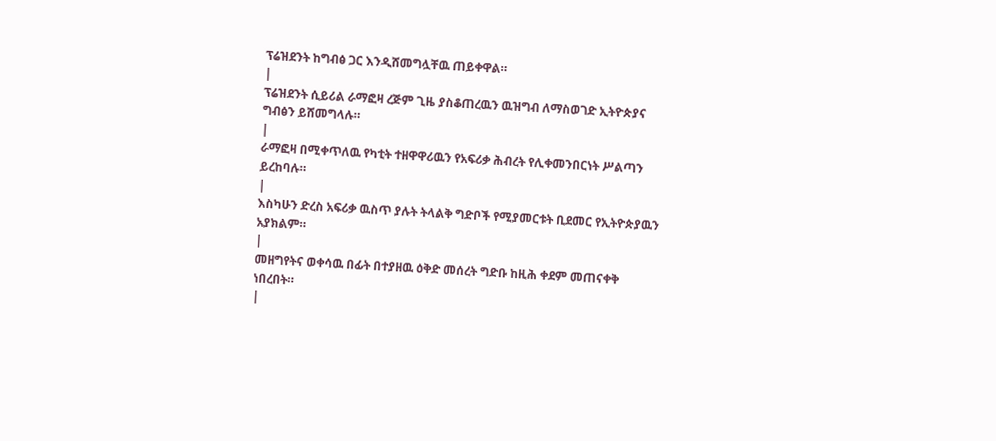ፕሬዝደንት ከግብፅ ጋር እንዲሸመግሏቸዉ ጠይቀዋል።
|
ፕሬዝደንት ሲይሪል ራማፎዛ ረጅም ጊዜ ያስቆጠረዉን ዉዝግብ ለማስወገድ ኢትዮጵያና ግብፅን ይሸመግላሉ።
|
ራማፎዛ በሚቀጥለዉ የካቲት ተዘዋዋሪዉን የአፍሪቃ ሕብረት የሊቀመንበርነት ሥልጣን ይረከባሉ።
|
እስካሁን ድረስ አፍሪቃ ዉስጥ ያሉት ትላልቅ ግድቦች የሚያመርቱት ቢደመር የኢትዮጵያዉን አያክልም።
|
መዘግየትና ወቀሳዉ በፊት በተያዘዉ ዕቅድ መሰረት ግድቡ ከዚሕ ቀደም መጠናቀቅ ነበረበት።
|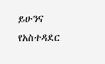ይሁንና የአስተዳደር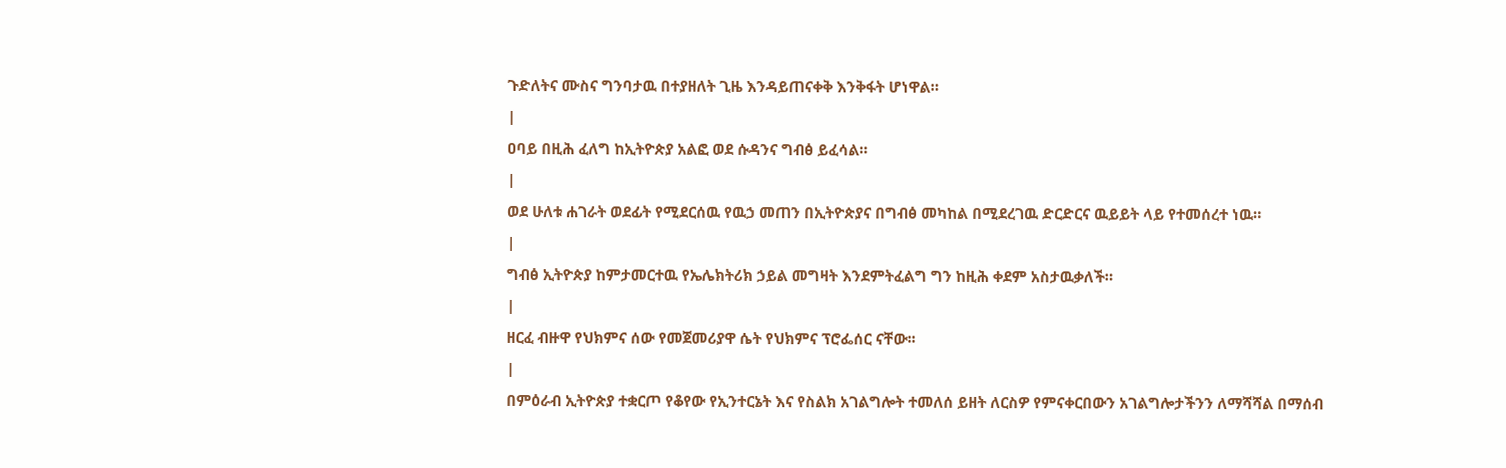ጉድለትና ሙስና ግንባታዉ በተያዘለት ጊዜ እንዳይጠናቀቅ እንቅፋት ሆነዋል።
|
ዐባይ በዚሕ ፈለግ ከኢትዮጵያ አልፎ ወደ ሱዳንና ግብፅ ይፈሳል።
|
ወደ ሁለቱ ሐገራት ወደፊት የሚደርሰዉ የዉኃ መጠን በኢትዮጵያና በግብፅ መካከል በሚደረገዉ ድርድርና ዉይይት ላይ የተመሰረተ ነዉ።
|
ግብፅ ኢትዮጵያ ከምታመርተዉ የኤሌክትሪክ ኃይል መግዛት እንደምትፈልግ ግን ከዚሕ ቀደም አስታዉቃለች።
|
ዘርፈ ብዙዋ የህክምና ሰው የመጀመሪያዋ ሴት የህክምና ፕሮፌሰር ናቸው፡፡
|
በምዕራብ ኢትዮጵያ ተቋርጦ የቆየው የኢንተርኔት እና የስልክ አገልግሎት ተመለሰ ይዘት ለርስዎ የምናቀርበውን አገልግሎታችንን ለማሻሻል በማሰብ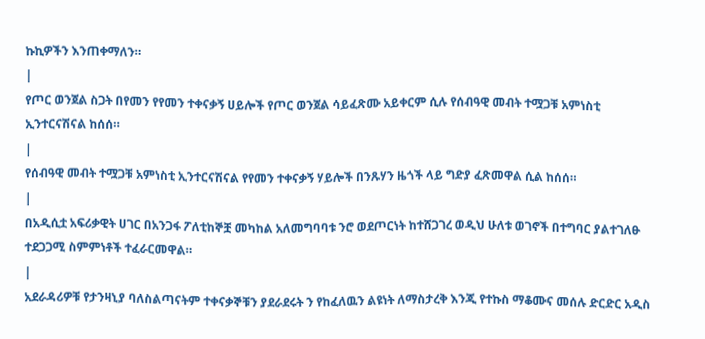ኩኪዎችን እንጠቀማለን።
|
የጦር ወንጀል ስጋት በየመን የየመን ተቀናቃኝ ሀይሎች የጦር ወንጀል ሳይፈጽሙ አይቀርም ሲሉ የሰብዓዊ መብት ተሟጋቹ አምነስቲ ኢንተርናሽናል ከሰሰ።
|
የሰብዓዊ መብት ተሟጋቹ አምነስቲ ኢንተርናሽናል የየመን ተቀናቃኝ ሃይሎች በንጹሃን ዜጎች ላይ ግድያ ፈጽመዋል ሲል ከሰሰ።
|
በአዲሲቷ አፍሪቃዊት ሀገር በአንጋፋ ፖለቲከኞቿ መካከል አለመግባባቱ ንሮ ወደጦርነት ከተሸጋገረ ወዲህ ሁለቱ ወገኖች በተግባር ያልተገለፁ ተደጋጋሚ ስምምነቶች ተፈራርመዋል።
|
አደራዳሪዎቹ የታንዛኒያ ባለስልጣናትም ተቀናቃኞቹን ያደራደሩት ን የከፈለዉን ልዩነት ለማስታረቅ እንጂ የተኩስ ማቆሙና መሰሉ ድርድር አዲስ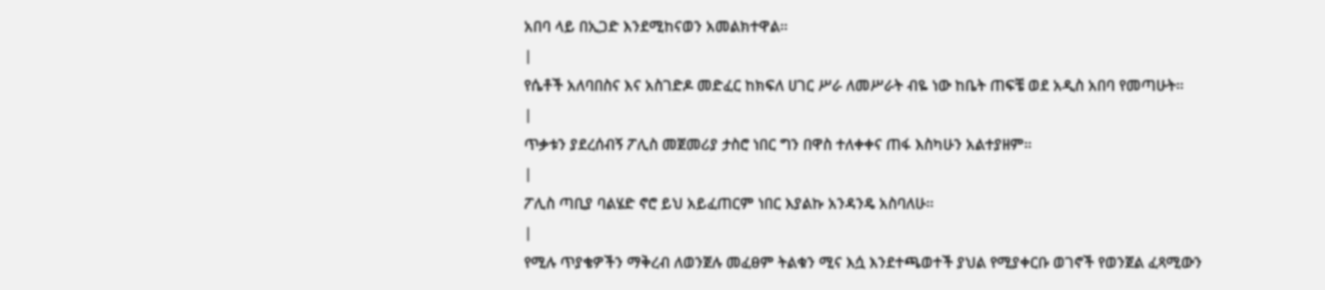አበባ ላይ በኢጋድ እንደሚከናወን አመልክተዋል።
|
የሴቶች አለባበስና እና አስገድዶ መድፈር ከክፍለ ሀገር ሥራ ለመሥራት ብዬ ነው ከቤት ጠፍቼ ወደ አዲስ አበባ የመጣሁት።
|
ጥቃቱን ያደረሰብኝ ፖሊስ መጀመሪያ ታስሮ ነበር ግን በዋስ ተለቀቀና ጠፋ እስካሁን አልተያዘም።
|
ፖሊስ ጣቢያ ባልሄድ ኖሮ ይህ አይፈጠርም ነበር እያልኩ አንዳንዴ አስባለሁ።
|
የሚሉ ጥያቄዎችን ማቅረብ ለወንጀሉ መፈፀም ትልቁን ሚና እሷ እንደተጫወተች ያህል የሚያቀርቡ ወገኖች የወንጀል ፈጻሚውን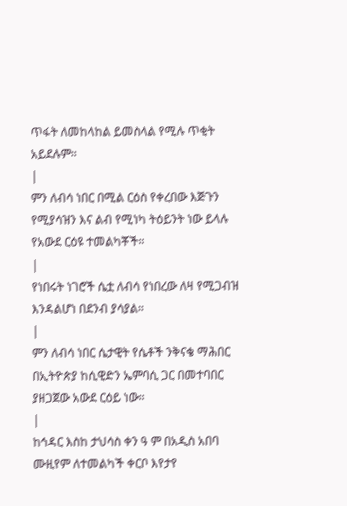ጥፋት ለመከላከል ይመስላል የሚሉ ጥቂት አይደሉም።
|
ምን ለብሳ ነበር በሚል ርዕስ የቀረበው እጅጉን የሚያሳዝን እና ልብ የሚነካ ትዕይንት ነው ይላሉ የአውደ ርዕዩ ተመልካቾች።
|
የነበሩት ነገሮች ሴቷ ለብሳ የነበረው ለዛ የሚጋብዝ እንዳልሆነ በደንብ ያሳያል።
|
ምን ለብሳ ነበር ሴታዊት የሴቶች ንቅናቄ ማሕበር በኢትዮጵያ ከሲዊድን ኤምባሲ ጋር በመተባበር ያዘጋጀው አውደ ርዕይ ነው።
|
ከኅዳር እስከ ታህሳስ ቀን ዓ ም በአዲስ አበባ ሙዚየም ለተመልካች ቀርቦ እየታየ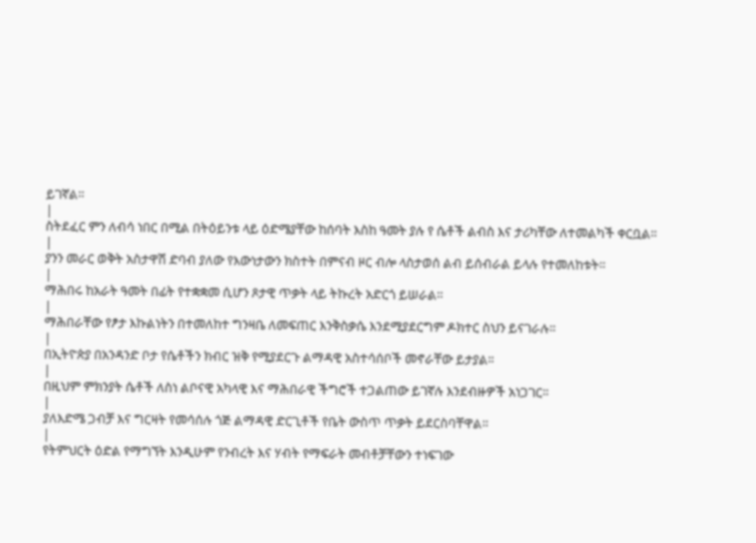ይገኛል።
|
ስትደፈር ምን ለብሳ ነበር በሚል በትዕይንቱ ላይ ዕድሜያቸው ከሰባት እስከ ዓመት ያሉ የ ሴቶች ልብስ እና ታሪካቸው ለተመልካች ቀርቧል።
|
ያንን መራር ወቅት አስታዋሽ ድባብ ያለው የእውነታውን ክስተት በምናብ ዞር ብሎ ላስታወሰ ልብ ይሰብራል ይላሉ የተመለከቱት።
|
ማሕበሩ ከአራት ዓመት በፊት የተቋቋመ ሲሆን ጾታዊ ጥቃት ላይ ትኩረት አድርጎ ይሠራል።
|
ማሕበራቸው የፆታ እኩልነትን በተመለከተ ግንዛቤ ለመፍጠር እንቅስቃሴ እንደሚያደርግም ዶክተር ስህን ይናገራሉ።
|
በኢትዮጵያ በአንዳንድ ቦታ የሴቶችን ክብር ዝቅ የሚያደርጉ ልማዳዊ አስተሳሰቦች መኖራቸው ይታያል፡፡
|
በዚህም ምክንያት ሴቶች ለስነ ልቦናዊ አካላዊ እና ማሕበራዊ ችግሮች ተጋልጠው ይገኛሉ እንደብዙዎች አነጋገር፡፡
|
ያለእድሜ ጋብቻ እና ግርዛት የመሳሰሉ ጎጅ ልማዳዊ ድርጊቶች የቤት ውስጥ ጥቃት ይደርስባቸዋል።
|
የትምህርት ዕድል የማግኘት እንዲሁም የንብረት እና ሃብት የማፍራት መብቶቻቸውን ተነፍገው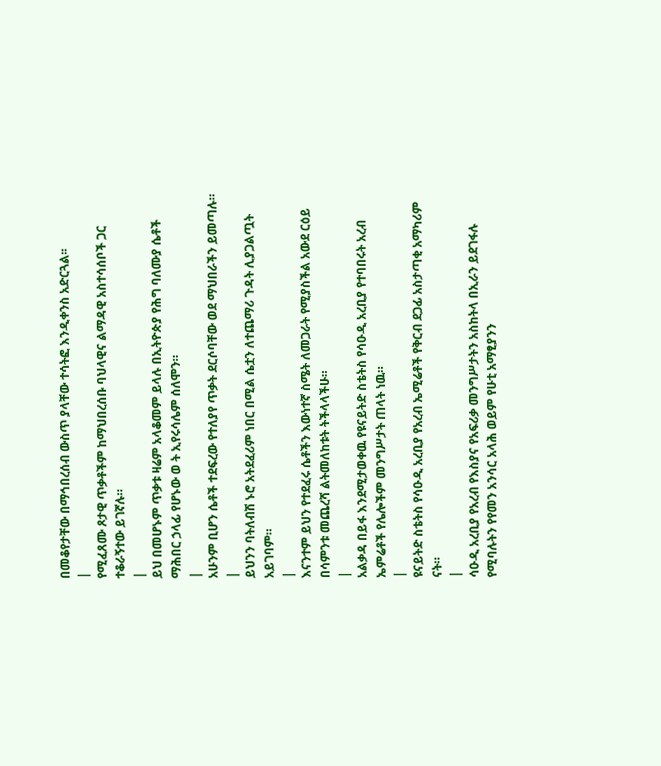በመቆየታቸው በማኅበረሰብ ውስጥ ያላቸው ተሳትፎ እንዲቀንስ አድርጓል፡፡
|
የሚፈጸሙ ጾታዊ ጥቃቶችም ከማህበረሰቡ ባህላዊና ልማዳዊ አስተሳሰቦች ጋር ተቆራኝተው ይገኛሉ።
|
ይህ በመሆኑም ጥቃቱ ዛሬም አላቆመም ይላሉ በኢትዮጵያ የሕግ ባለሙያ ሴቶች ማሕበር ኃላፊ የሆኑው ወ ት ኢየሩሳሌም ሰለሞን።
|
አሁንም ቢሆን ሴቶች ተደፍረው የተለያየ ጥቃት ደርሶባቸው ወደ ማህበራችን ይመጣሉ።
|
ይህንን ባትለብሽ ኑሮ አትደፈሪም ነበር በሚል ሴቷን ለተጨማሪ ጉዳት ሊያጋልጧት አይገባም።
|
እናንተም ይህን የተደፈሩ ሴቶችን እውነተኛ ስሜት ለመጋራት የሚያስችል አውደ ርዕይ በሳምንቱ መጨረሻ ልትመለከቱት ትችላላችሁ።
|
አልቃዳ በይፋ እንደሚታወቀዉ የዩናይትድ ስቴትስ የሳዑዲ አረቢያ የተባበሩት አረብ ኤምሬቶች የሌሎችም መንግሥታት ጠላት ነዉ።
|
ዩናይትድ ስቴትስ የሳዑዲ አረቢያ የአረብ ኤሚሬቶች የቅርብ ደጋፊ አስታጣቂ አማካሪም ናት።
|
ሳዑዲ አረቢያ የአረብ የእስያና የአፍሪቃ መንግሥታትን አስከትላ በኢራን ይደገፋሉ የሚባሉትን የየመን አንሳር አላሕ ወይም የሁቲ አማፂያንን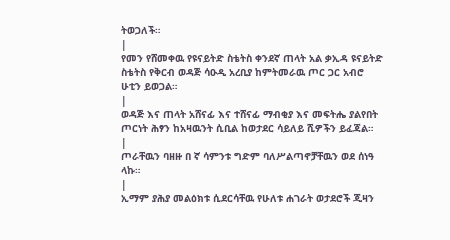ትወጋለች።
|
የመን የሸመቀዉ የዩናይትድ ስቴትስ ቀንደኛ ጠላት አል ቃኢዳ ዩናይትድ ስቴትስ የቅርብ ወዳጅ ሳዑዲ አረቢያ ከምትመራዉ ጦር ጋር አብሮ ሁቲን ይወጋል።
|
ወዳጅ እና ጠላት አሸናፊ እና ተሸናፊ ማብቂያ እና መፍትሔ ያልየበት ጦርነት ሕፃን ከአዛዉንት ሲቢል ከወታደር ሳይለይ ሺዎችን ይፈጃል።
|
ጦራቸዉን ባዘዙ በ ኛ ሳምንቱ ግድም ባለሥልጣኖቻቸዉን ወደ ሰነዓ ላኩ።
|
ኢማም ያሕያ መልዕክቱ ሲደርሳቸዉ የሁለቱ ሐገራት ወታደሮች ጂዛን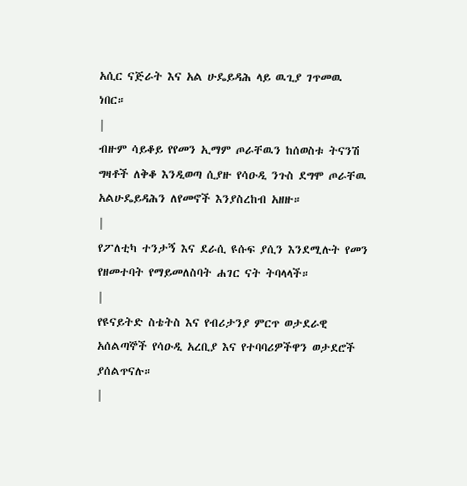አሲር ናጅራት እና አል ሁዴይዳሕ ላይ ዉጊያ ገጥመዉ ነበር።
|
ብዙም ሳይቆይ የየመን ኢማም ጦራቸዉን ከሰወስቱ ትናንሽ ግዛቶች ለቅቆ እንዲወጣ ሲያዙ የሳዑዲ ንጉስ ደግሞ ጦራቸዉ አልሁዴይዳሕን ለየመኖች እንያስረከብ አዘዙ።
|
የፖለቲካ ተንታኝ እና ደራሲ ዩሱፍ ያሲን እንደሚሉት የመን የዘመተባት የማይመለስባት ሐገር ናት ትባላላች።
|
የዩናይትድ ስቴትስ እና የብሪታንያ ምርጥ ወታደራዊ አሰልጣኞች የሳዑዲ አረቢያ እና የተባባሪዎችዋን ወታደሮች ያሰልጥናሉ።
|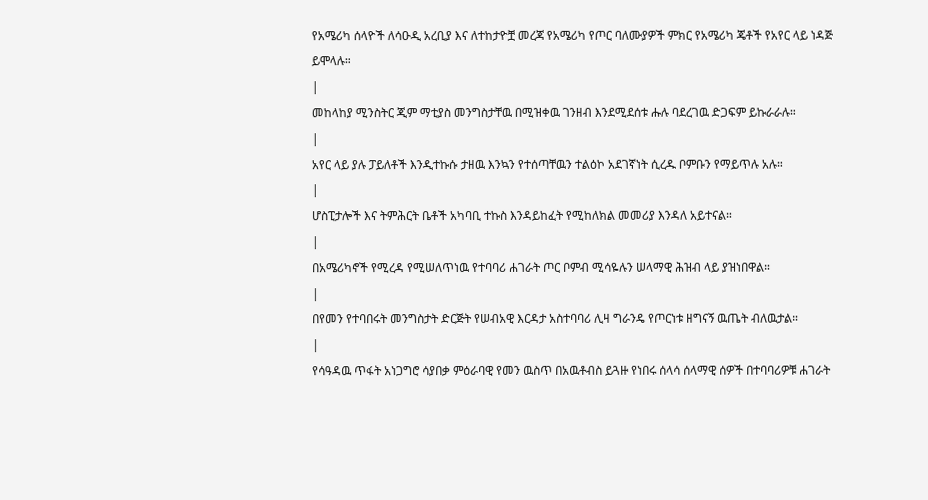የአሜሪካ ሰላዮች ለሳዑዲ አረቢያ እና ለተከታዮቿ መረጃ የአሜሪካ የጦር ባለሙያዎች ምክር የአሜሪካ ጄቶች የአየር ላይ ነዳጅ ይሞላሉ።
|
መከላከያ ሚንስትር ጂም ማቲያስ መንግስታቸዉ በሚዝቀዉ ገንዘብ እንደሚደሰቱ ሑሉ ባደረገዉ ድጋፍም ይኩራራሉ።
|
አየር ላይ ያሉ ፓይለቶች እንዲተኩሱ ታዘዉ እንኳን የተሰጣቸዉን ተልዕኮ አደገኛነት ሲረዱ ቦምቡን የማይጥሉ አሉ።
|
ሆስፒታሎች እና ትምሕርት ቤቶች አካባቢ ተኩስ እንዳይከፈት የሚከለክል መመሪያ እንዳለ አይተናል።
|
በአሜሪካኖች የሚረዳ የሚሠለጥነዉ የተባባሪ ሐገራት ጦር ቦምብ ሚሳዬሉን ሠላማዊ ሕዝብ ላይ ያዝነበዋል።
|
በየመን የተባበሩት መንግስታት ድርጅት የሠብአዊ እርዳታ አስተባባሪ ሊዛ ግራንዴ የጦርነቱ ዘግናኝ ዉጤት ብለዉታል።
|
የሳዓዳዉ ጥፋት አነጋግሮ ሳያበቃ ምዕራባዊ የመን ዉስጥ በአዉቶብስ ይጓዙ የነበሩ ሰላሳ ሰላማዊ ሰዎች በተባባሪዎቹ ሐገራት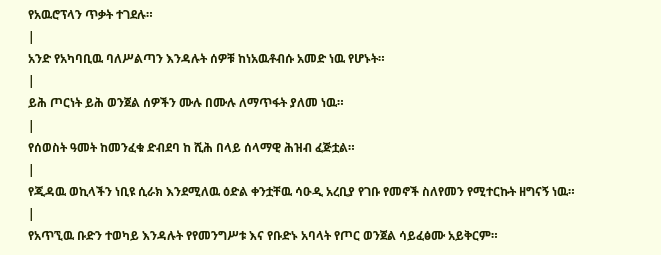የአዉሮፕላን ጥቃት ተገደሉ።
|
አንድ የአካባቢዉ ባለሥልጣን እንዳሉት ሰዎቹ ከነአዉቶብሱ አመድ ነዉ የሆኑት።
|
ይሕ ጦርነት ይሕ ወንጀል ሰዎችን ሙሉ በሙሉ ለማጥፋት ያለመ ነዉ።
|
የሰወስት ዓመት ከመንፈቁ ድብደባ ከ ሺሕ በላይ ሰላማዊ ሕዝብ ፈጅቷል።
|
የጂዳዉ ወኪላችን ነቢዩ ሲራክ እንደሚለዉ ዕድል ቀንቷቸዉ ሳዑዲ አረቢያ የገቡ የመኖች ስለየመን የሚተርኩት ዘግናኝ ነዉ።
|
የአጥኚዉ ቡድን ተወካይ እንዳሉት የየመንግሥቱ እና የቡድኑ አባላት የጦር ወንጀል ሳይፈፅሙ አይቅርም።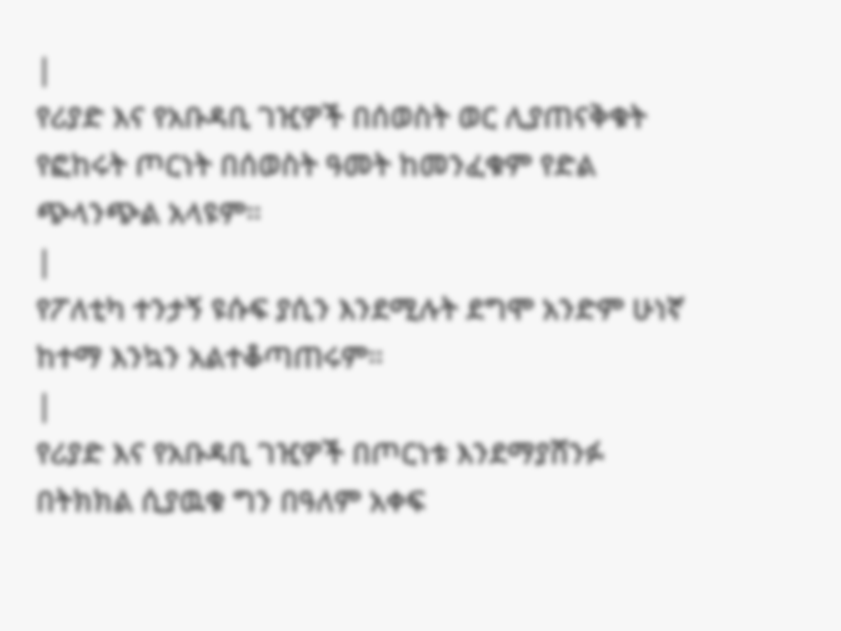|
የሪያድ እና የአቡዳቢ ገዢዎች በሰወስት ወር ሊያጠናቅቁት የፎከሩት ጦርነት በሰወስት ዓመት ከመንፈቁም የድል ጭላንጭል አላዩም።
|
የፖለቲካ ተንታኝ ዩሱፍ ያሲን እንደሚሉት ደግሞ አንድም ሁነኛ ከተማ እንኳን አልተቆጣጠሩም።
|
የሪያድ እና የአቡዳቢ ገዢዎች በጦርነቱ እንደማያሸንፉ በትክክል ሲያዉቁ ግን በዓለም አቀፍ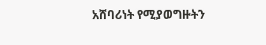አሸባሪነት የሚያወግዙትን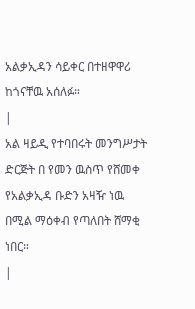አልቃኢዳን ሳይቀር በተዘዋዋሪ ከጎናቸዉ አሰለፉ።
|
አል ዛይዲ የተባበሩት መንግሥታት ድርጅት በ የመን ዉስጥ የሸመቀ የአልቃኢዳ ቡድን አዛዥ ነዉ በሚል ማዕቀብ የጣለበት ሸማቂ ነበር።
|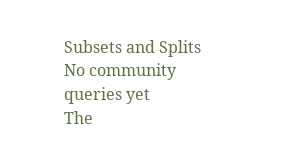Subsets and Splits
No community queries yet
The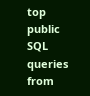top public SQL queries from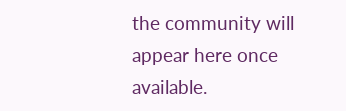the community will appear here once available.